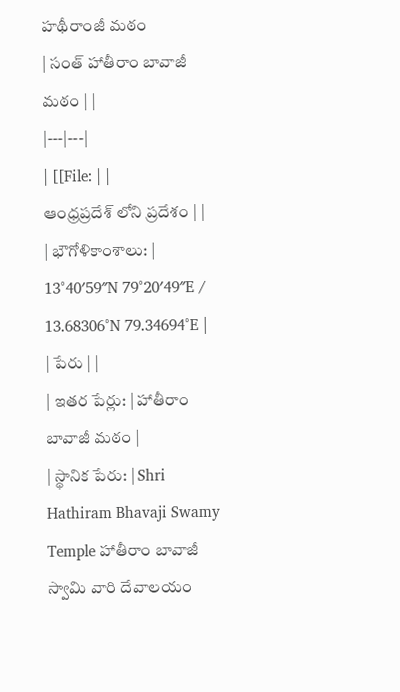హథీరాంజీ మఠం
| సంత్ హాతీరాం బావాజీ మఠం | |
|---|---|
| [[File: | |
ఆంధ్రప్రదేశ్ లోని ప్రదేశం | |
| భౌగోళికాంశాలు: | 13°40′59″N 79°20′49″E / 13.68306°N 79.34694°E |
| పేరు | |
| ఇతర పేర్లు: | హాతీరాం బావాజీ మఠం |
| స్థానిక పేరు: | Shri Hathiram Bhavaji Swamy Temple హాతీరాం బావాజీ స్వామి వారి దేవాలయం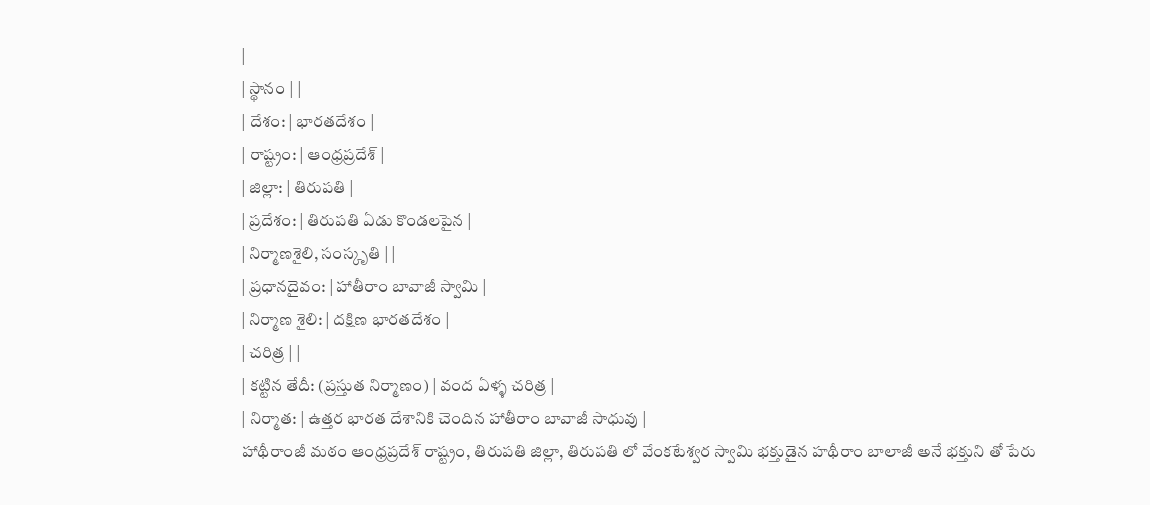|
| స్థానం | |
| దేశం: | భారతదేశం |
| రాష్ట్రం: | ఆంధ్రప్రదేశ్ |
| జిల్లా: | తిరుపతి |
| ప్రదేశం: | తిరుపతి ఏడు కొండలపైన |
| నిర్మాణశైలి, సంస్కృతి | |
| ప్రధానదైవం: | హాతీరాం బావాజీ స్వామి |
| నిర్మాణ శైలి: | దక్షిణ భారతదేశం |
| చరిత్ర | |
| కట్టిన తేదీ: (ప్రస్తుత నిర్మాణం) | వంద ఏళ్ళ చరిత్ర |
| నిర్మాత: | ఉత్తర భారత దేశానికి చెందిన హాతీరాం బావాజీ సాధువు |
హాథీరాంజీ మఠం ఆంధ్రప్రదేశ్ రాష్ట్రం, తిరుపతి జిల్లా, తిరుపతి లో వేంకటేశ్వర స్వామి భక్తుడైన హథీరాం బాలాజీ అనే భక్తుని తో పేరు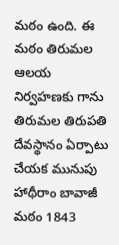మఠం ఉంది. ఈ మఠం తిరుమల ఆలయ నిర్వహణకు గాను తిరుమల తిరుపతి దేవస్థానం ఏర్పాటు చేయక మునుపు హాథీరాం బావాజీ మఠం 1843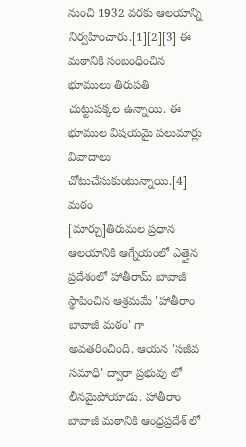నుంచి 1932 వరకు ఆలయాన్ని నిర్వహించారు.[1][2][3] ఈ మఠానికి సంబంధించిన భూములు తిరుపతి చుట్టుపక్కల ఉన్నాయి. ఈ భూముల విషయమై పలుమార్లు వివాదాలు చోటుచేసుకుంటున్నాయి.[4]
మఠం
[మార్చు]తిరుమల ప్రధాన ఆలయానికి ఆగ్నేయంలో ఎత్తైన ప్రదేశంలో హాతీరామ్ బావాజీ స్థాపించిన ఆశ్రమమే 'హాతీరాం బావాజీ మఠం' గా అవతరించింది. ఆయన 'సజీవ సమాధి' ద్వారా ప్రభువు లో లీనమైపోయాడు. హాతీరాం బావాజీ మఠానికి ఆంధ్రప్రదేశ్ లో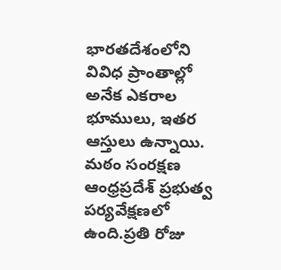భారతదేశంలోని వివిధ ప్రాంతాల్లో అనేక ఎకరాల భూములు, ఇతర ఆస్తులు ఉన్నాయి. మఠం సంరక్షణ ఆంధ్రప్రదేశ్ ప్రభుత్వ పర్యవేక్షణలో ఉంది.ప్రతి రోజు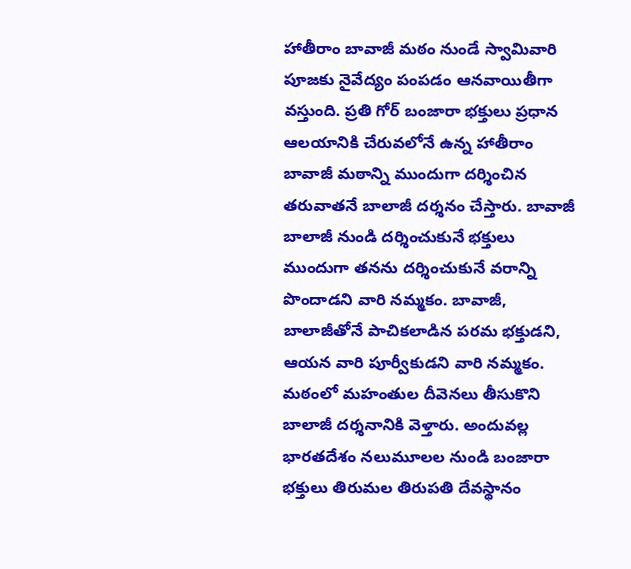హాతీరాం బావాజీ మఠం నుండే స్వామివారి పూజకు నైవేద్యం పంపడం ఆనవాయితీగా వస్తుంది. ప్రతి గోర్ బంజారా భక్తులు ప్రధాన ఆలయానికి చేరువలోనే ఉన్న హాతీరాం బావాజీ మఠాన్ని ముందుగా దర్శించిన తరువాతనే బాలాజీ దర్శనం చేస్తారు. బావాజీ బాలాజీ నుండి దర్శించుకునే భక్తులు ముందుగా తనను దర్శించుకునే వరాన్ని పొందాడని వారి నమ్మకం. బావాజీ, బాలాజీతోనే పాచికలాడిన పరమ భక్తుడని, ఆయన వారి పూర్వీకుడని వారి నమ్మకం. మఠంలో మహంతుల దీవెనలు తీసుకొని బాలాజీ దర్శనానికి వెళ్తారు. అందువల్ల భారతదేశం నలుమూలల నుండి బంజారా భక్తులు తిరుమల తిరుపతి దేవస్థానం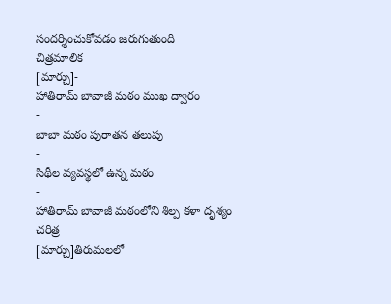సందర్శించుకోవడం జరుగుతుంది
చిత్రమాలిక
[మార్చు]-
హాతిరామ్ బావాజీ మఠం ముఖ ద్వారం
-
బాబా మఠం పురాతన తలుపు
-
సిథీల వ్యవస్థలో ఉన్న మఠం
-
హాతిరామ్ బావాజీ మఠంలోని శిల్ప కళా దృశ్యం
చరిత్ర
[మార్చు]తిరుమలలో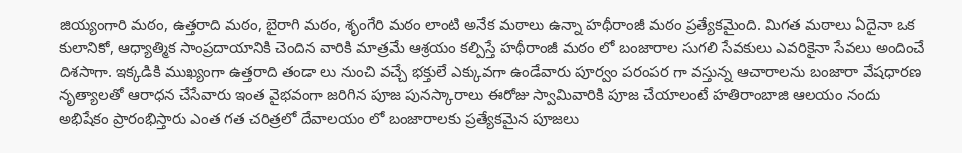జియ్యంగారి మఠం, ఉత్తరాది మఠం, బైరాగి మఠం, శృంగేరి మఠం లాంటి అనేక మఠాలు ఉన్నా హథీరాంజీ మఠం ప్రత్యేకమైంది. మిగత మఠాలు ఏదైనా ఒక కులానికో, ఆధ్యాత్మిక సాంప్రదాయానికి చెందిన వారికి మాత్రమే ఆశ్రయం కల్పిస్తే హథీరాంజీ మఠం లో బంజారాల సుగలి సేవకులు ఎవరికైనా సేవలు అందించే దిశసాగా. ఇక్కడికి ముఖ్యంగా ఉత్తరాది తండా లు నుంచి వచ్చే భక్తులే ఎక్కువగా ఉండేవారు పూర్వం పరంపర గా వస్తున్న ఆచారాలను బంజారా వేషధారణ నృత్యాలతో ఆరాధన చేసేవారు ఇంత వైభవంగా జరిగిన పూజ పునస్కారాలు ఈరోజు స్వామివారికి పూజ చేయాలంటే హతిరాంబాజి ఆలయం నందు అభిషేకం ప్రారంభిస్తారు ఎంత గత చరిత్రలో దేవాలయం లో బంజారాలకు ప్రత్యేకమైన పూజలు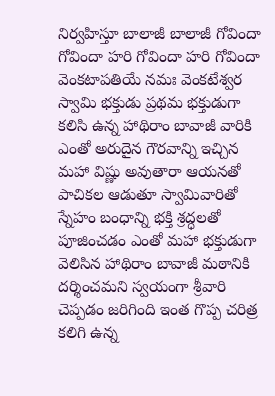నిర్వహిస్తూ బాలాజీ బాలాజీ గోవిందా గోవిందా హరి గోవిందా హరి గోవిందా వెంకటాపతియే నమః వెంకటేశ్వర స్వామి భక్తుడు ప్రథమ భక్తుడుగా కలిసి ఉన్న హాథిరాం బావాజీ వారికి ఎంతో అరుదైన గౌరవాన్ని ఇచ్చిన మహా విష్ణు అవుతారా ఆయనతో పాచికల ఆడుతూ స్వామివారితో స్నేహం బంధాన్ని భక్తి శ్రద్ధలతో పూజించడం ఎంతో మహా భక్తుడుగా వెలిసిన హాథిరాం బావాజీ మఠానికి దర్శించమని స్వయంగా శ్రీవారి చెప్పడం జరిగింది ఇంత గొప్ప చరిత్ర కలిగి ఉన్న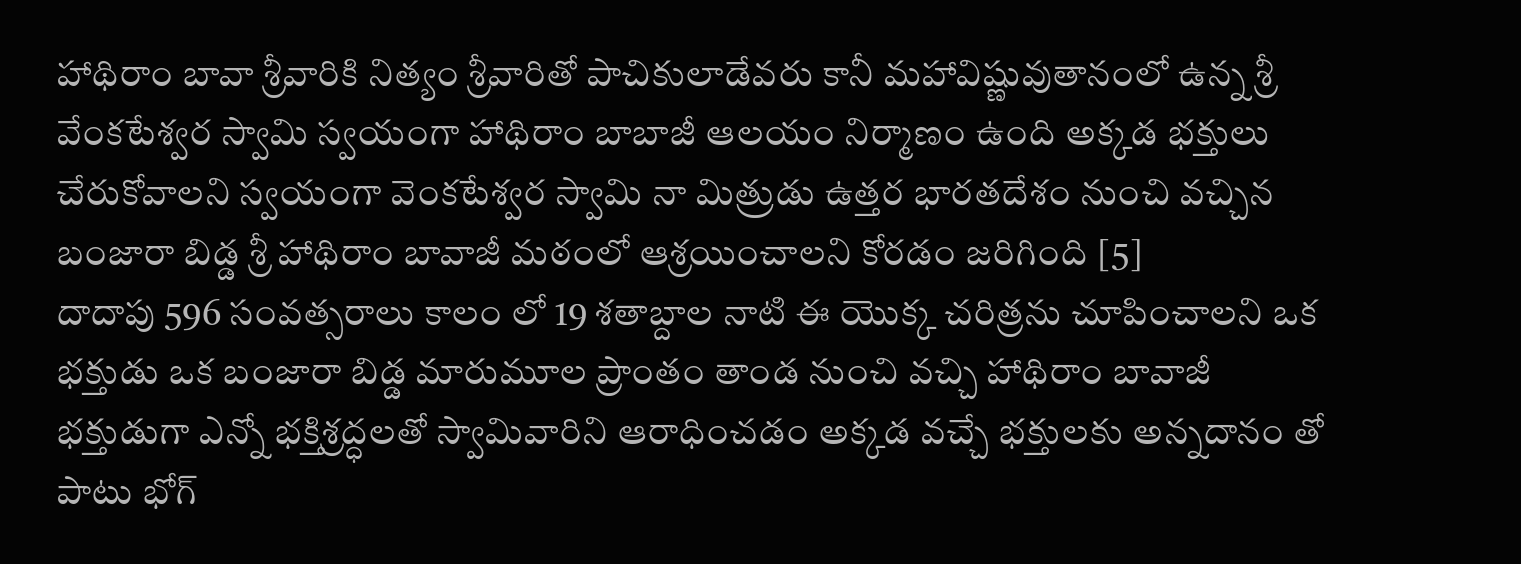హాథిరాం బావా శ్రీవారికి నిత్యం శ్రీవారితో పాచికులాడేవరు కానీ మహావిష్ణువుతానంలో ఉన్న శ్రీ వేంకటేశ్వర స్వామి స్వయంగా హాథిరాం బాబాజీ ఆలయం నిర్మాణం ఉంది అక్కడ భక్తులు చేరుకోవాలని స్వయంగా వెంకటేశ్వర స్వామి నా మిత్రుడు ఉత్తర భారతదేశం నుంచి వచ్చిన బంజారా బిడ్డ శ్రీ హాథిరాం బావాజీ మఠంలో ఆశ్రయించాలని కోరడం జరిగింది [5]
దాదాపు 596 సంవత్సరాలు కాలం లో 19 శతాబ్దాల నాటి ఈ యొక్క చరిత్రను చూపించాలని ఒక భక్తుడు ఒక బంజారా బిడ్డ మారుమూల ప్రాంతం తాండ నుంచి వచ్చి హాథిరాం బావాజీ భక్తుడుగా ఎన్నో భక్తిశ్రద్ధలతో స్వామివారిని ఆరాధించడం అక్కడ వచ్చే భక్తులకు అన్నదానం తో పాటు భోగ్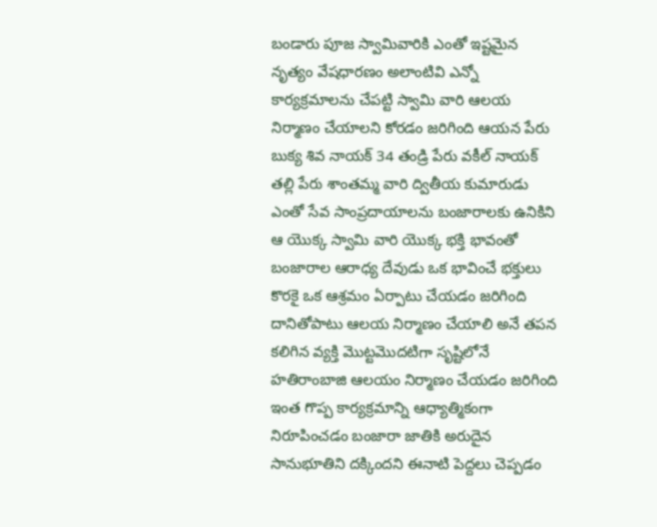బండారు పూజ స్వామివారికి ఎంతో ఇష్టమైన నృత్యం వేషధారణం అలాంటివి ఎన్నో కార్యక్రమాలను చేపట్టి స్వామి వారి ఆలయ నిర్మాణం చేయాలని కోరడం జరిగింది ఆయన పేరు బుక్య శివ నాయక్ 34 తండ్రి పేరు వకీల్ నాయక్ తల్లి పేరు శాంతమ్మ వారి ద్వితీయ కుమారుడు ఎంతో సేవ సాంప్రదాయాలను బంజారాలకు ఉనికిని ఆ యొక్క స్వామి వారి యొక్క భక్తి భావంతో బంజారాల ఆరాధ్య దేవుడు ఒక భావించే భక్తులు కొరకై ఒక ఆశ్రమం ఏర్పాటు చేయడం జరిగింది దానితోపాటు ఆలయ నిర్మాణం చేయాలి అనే తపన కలిగిన వ్యక్తి మొట్టమొదటిగా సృష్టిలోనే హతిరాంబాజి ఆలయం నిర్మాణం చేయడం జరిగింది ఇంత గొప్ప కార్యక్రమాన్ని ఆధ్యాత్మికంగా నిరూపించడం బంజారా జాతికి అరుదైన సానుభూతిని దక్కిందని ఈనాటి పెద్దలు చెప్పడం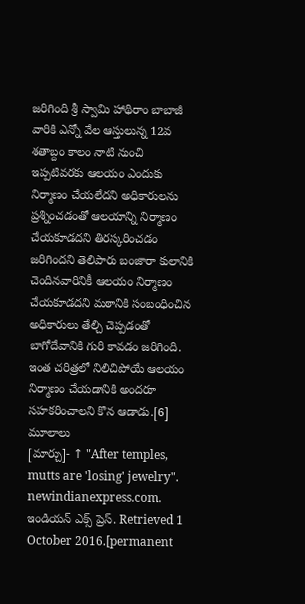జరిగింది శ్రీ స్వామి హాథిరాం బాబాజీ వారికి ఎన్నో వేల ఆస్తులున్న 12వ శతాబ్దం కాలం నాటి నుంచి ఇప్పటివరకు ఆలయం ఎందుకు నిర్మాణం చేయలేదని అధికారులను ప్రశ్నించడంతో ఆలయాన్ని నిర్మాణం చేయకూడదని తిరస్కరించడం జరిగిందని తెలిపారు బంజారా కులానికి చెందినవారినికీ ఆలయం నిర్మాణం చేయకూడదని మఠానికి సంబంధించిన అధికారులు తేల్చి చెప్పడంతో బాగోదేవానికి గురి కావడం జరిగింది. ఇంత చరిత్రలో నిలిచిపోయే ఆలయం నిర్మాణం చేయడానికి అందరూ సహకరించాలని కొన ఆడాడు.[6]
మూలాలు
[మార్చు]- ↑ "After temples, mutts are 'losing' jewelry". newindianexpress.com. ఇండియన్ ఎక్స్ ప్రెస్. Retrieved 1 October 2016.[permanent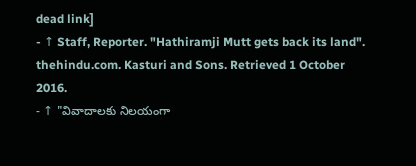dead link]
- ↑ Staff, Reporter. "Hathiramji Mutt gets back its land". thehindu.com. Kasturi and Sons. Retrieved 1 October 2016.
- ↑ "వివాదాలకు నిలయంగా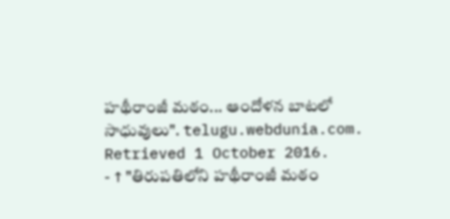హథీరాంజీ మఠం... ఆందోళన బాటలో సాధువులు". telugu.webdunia.com. Retrieved 1 October 2016.
- ↑ "తిరుపతిలోని హథీరాంజీ మఠం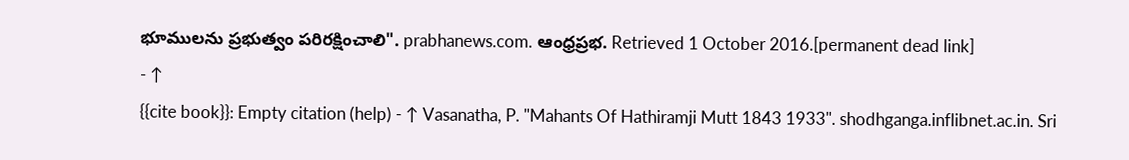భూములను ప్రభుత్వం పరిరక్షించాలి". prabhanews.com. ఆంధ్రప్రభ. Retrieved 1 October 2016.[permanent dead link]
- ↑
{{cite book}}: Empty citation (help) - ↑ Vasanatha, P. "Mahants Of Hathiramji Mutt 1843 1933". shodhganga.inflibnet.ac.in. Sri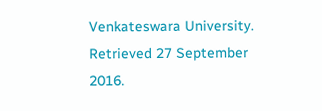Venkateswara University. Retrieved 27 September 2016.